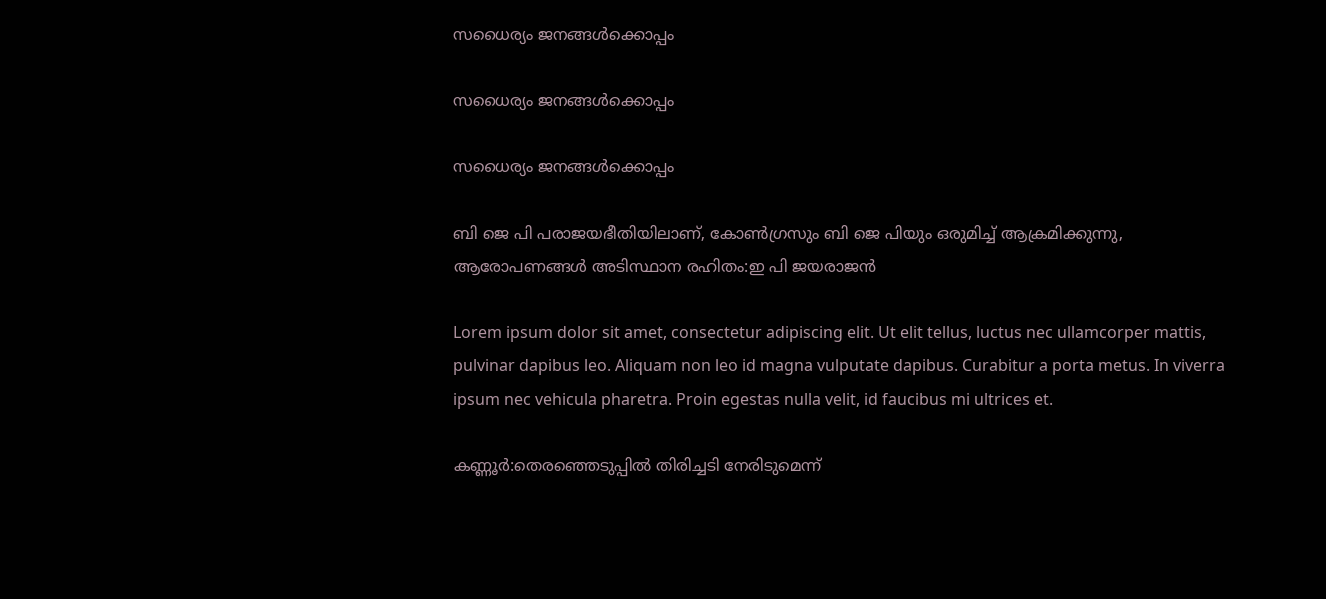സധൈര്യം ജനങ്ങൾക്കൊപ്പം

സധൈര്യം ജനങ്ങൾക്കൊപ്പം

സധൈര്യം ജനങ്ങൾക്കൊപ്പം

ബി ജെ പി പരാജയഭീതിയിലാണ്, കോണ്‍ഗ്രസും ബി ജെ പിയും ഒരുമിച്ച് ആക്രമിക്കുന്നു, ആരോപണങ്ങള്‍ അടിസ്ഥാന രഹിതം:ഇ പി ജയരാജന്‍

Lorem ipsum dolor sit amet, consectetur adipiscing elit. Ut elit tellus, luctus nec ullamcorper mattis, pulvinar dapibus leo. Aliquam non leo id magna vulputate dapibus. Curabitur a porta metus. In viverra ipsum nec vehicula pharetra. Proin egestas nulla velit, id faucibus mi ultrices et.

കണ്ണൂര്‍:തെരഞ്ഞെടുപ്പില്‍ തിരിച്ചടി നേരിടുമെന്ന്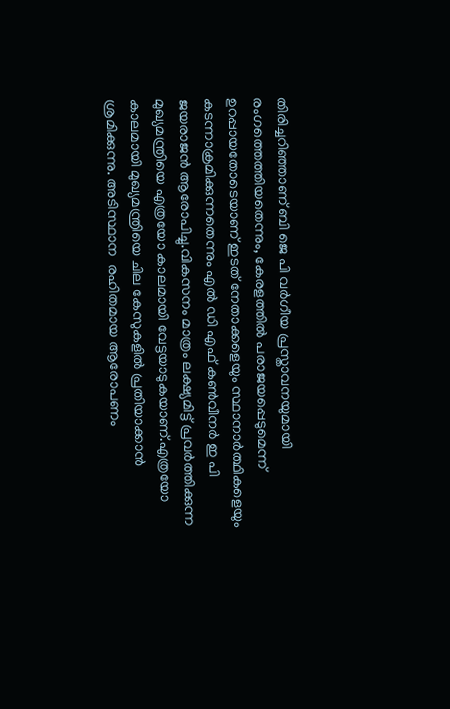തിരിച്ചറിഞ്ഞാണ് ബി ജെ പി വര്‍ഗീയ പ്രസ്താവനയുമായി രംഗത്തെത്തിയതെന്നും, കേരളത്തില്‍ പരാജയപ്പെടുമെന്ന് ഉറപ്പായതോടെയാണ് ഇടത് നേതാക്കളെയും സ്ഥാനാര്‍ത്ഥികളെയും കടന്നാക്രമിക്കുന്നതെന്നും എല്‍ ഡി എഫ് കണ്‍വീനര്‍ ഇ പി ജയരാജന്‍ ആരോപിച്ചു.വികസനം മാത്രം ലക്ഷ്യമിട്ട് പ്രവര്‍ത്തിക്കുന്ന മുഖ്യമന്ത്രിയെ എത്രയോ കാലമായി വേട്ടയാടുകയാണ്.എത്രയോ കാലമായി മുഖ്യമന്ത്രിയെ ചില കേസുകളില്‍ പ്രതിയാക്കാന്‍ ശ്രമിക്കുന്നു. അടിസ്ഥാന  രഹിതമായ ആരോപണം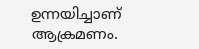ഉന്നയിച്ചാണ് ആക്രമണം.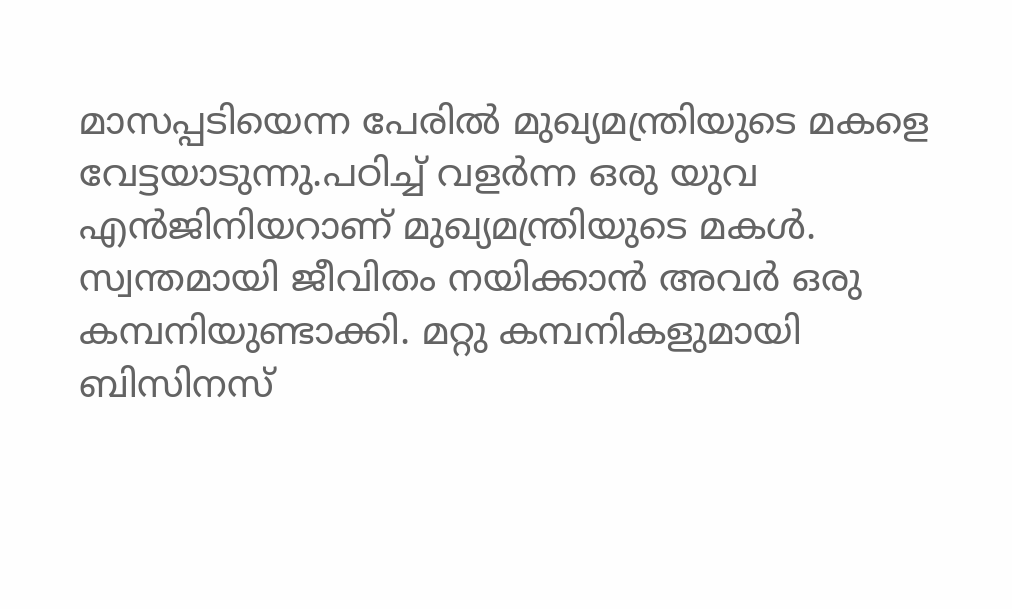മാസപ്പടിയെന്ന പേരില്‍ മുഖ്യമന്ത്രിയുടെ മകളെ വേട്ടയാടുന്നു.പഠിച്ച് വളര്‍ന്ന ഒരു യുവ എന്‍ജിനിയറാണ് മുഖ്യമന്ത്രിയുടെ മകള്‍. സ്വന്തമായി ജീവിതം നയിക്കാന്‍ അവര്‍ ഒരു കമ്പനിയുണ്ടാക്കി. മറ്റു കമ്പനികളുമായി ബിസിനസ്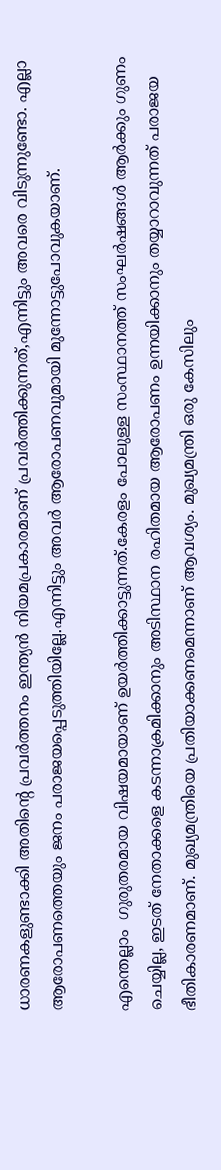ധാരണകളുണ്ടാക്കി അതിന്റെ പ്രവര്‍ത്തനം ഇന്ത്യന്‍ നിയമപ്രകാരമാണ് പ്രവര്‍ത്തിക്കുന്നത്,എന്നിട്ടും അവരെ വിടുന്നുണ്ടോ. എല്ലാ ആരോപണത്തെയും ജനം പരാജയപ്പെടുത്തിയില്ലേ.എന്നിട്ടും അവര്‍ ആരോപണവുമായി മുന്നോട്ടുപോവുകയാണ്.

എന്തെല്ലാം  ഗുരുതരമായ വിഷയമായാണ് ഉയര്‍ത്തിക്കാട്ടുന്നത്.കേരളം പോലുള്ള സംസ്ഥാനത്ത് സംഘര്‍ഷങ്ങള്‍ ആര്‍ക്കും ഗുണം ചെയ്യില്ല, ഇടത് നേതാക്കളെ കടന്നാക്രമിക്കാനും അടിസ്ഥാന രഹിതമായ ആരോപണം ഉന്നയിക്കാനും തയ്യാറാവുന്നത് പരാജയ ഭീതികാരണമാണ്. മുഖ്യമന്ത്രിയെ പ്രതിയാക്കണമെന്നാണ് ആവശ്യം. മുഖ്യമന്ത്രി ഒരു കേസിലും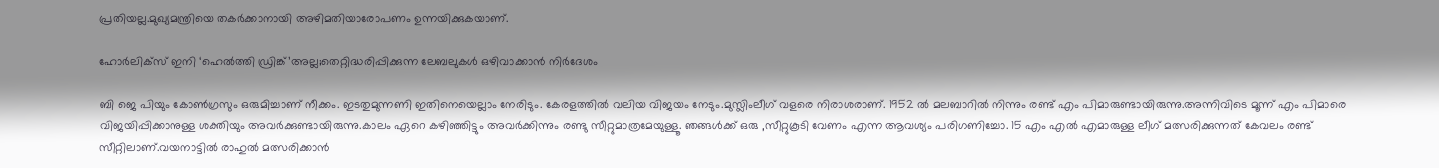പ്രതിയല്ല.മുഖ്യമന്ത്രിയെ തകര്‍ക്കാനായി അഴിമതിയാരോപണം ഉന്നയിക്കുകയാണ്.

ഹോര്‍ലിക്‌സ് ഇനി ‘ഹെല്‍ത്തി ഡ്രിങ്ക്’അല്ല;തെറ്റിദ്ധരിപ്പിക്കുന്ന ലേബലുകള്‍ ഒഴിവാക്കാന്‍ നിര്‍ദേശം

ബി ജെ പിയും കോണ്‍ഗ്രസും ഒരുമിച്ചാണ് നീക്കം. ഇടതുമുന്നണി ഇതിനെയെല്ലാം നേരിടും. കേരളത്തില്‍ വലിയ വിജയം നേടും.മുസ്ലിംലീഗ് വളരെ നിരാശരാണ്. 1952 ല്‍ മലബാറില്‍ നിന്നും രണ്ട് എം പിമാരുണ്ടായിരുന്നു.അന്നിവിടെ മൂന്ന് എം പിമാരെ വിജയിപ്പിക്കാനുള്ള ശക്തിയും അവര്‍ക്കുണ്ടായിരുന്നു.കാലം ഏറെ കഴിഞ്ഞിട്ടും അവര്‍ക്കിന്നും രണ്ടു സീറ്റുമാത്രമേയുള്ളൂ. ഞങ്ങള്‍ക്ക് ഒരു ,സീറ്റുകൂടി വേണം എന്ന ആവശ്യം പരിഗണിച്ചോ. 15 എം എല്‍ എമാരുള്ള ലീഗ് മത്സരിക്കുന്നത് കേവലം രണ്ട് സീറ്റിലാണ്.വയനാട്ടില്‍ രാഹുല്‍ മത്സരിക്കാന്‍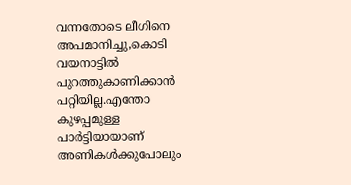വന്നതോടെ ലീഗിനെ അപമാനിച്ചു,കൊടി വയനാട്ടില്‍ പുറത്തുകാണിക്കാന്‍ പറ്റിയില്ല.എന്തോ കുഴപ്പമുള്ള പാര്‍ട്ടിയായാണ് അണികള്‍ക്കുപോലും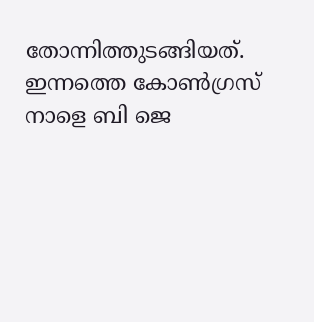തോന്നിത്തുടങ്ങിയത്. ഇന്നത്തെ കോണ്‍ഗ്രസ് നാളെ ബി ജെ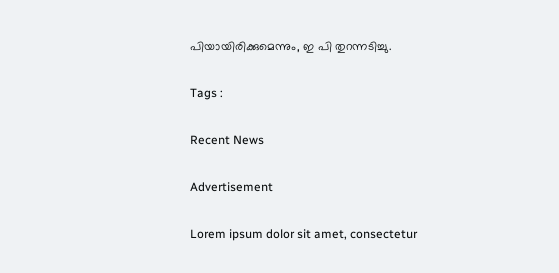പിയായിരിക്കുമെന്നും, ഇ പി തുറന്നടിച്ചു.

Tags :

Recent News

Advertisement

Lorem ipsum dolor sit amet, consectetur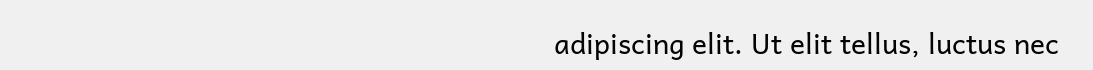adipiscing elit. Ut elit tellus, luctus nec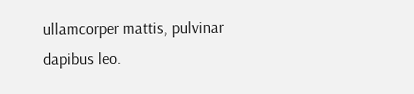ullamcorper mattis, pulvinar dapibus leo.